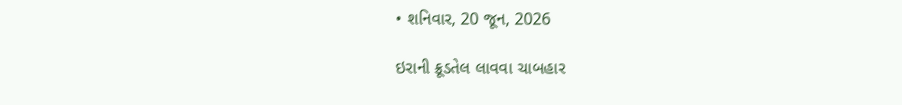• શનિવાર, 20 જૂન, 2026

ઇરાની ક્રૂડતેલ લાવવા ચાબહાર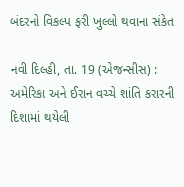બંદરનો વિકલ્પ ફરી ખુલ્લો થવાના સંકેત

નવી દિલ્હી, તા. 19 (એજન્સીસ) : અમેરિકા અને ઈરાન વચ્ચે શાંતિ કરારની દિશામાં થયેલી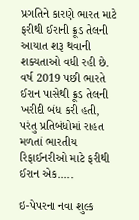પ્રગતિને કારણે ભારત માટે ફરીથી ઈરાની ક્રૂડ તેલની આયાત શરૂ થવાની શક્યતાઓ વધી રહી છે. વર્ષ 2019 પછી ભારતે ઈરાન પાસેથી ક્રૂડ તેલની ખરીદી બંધ કરી હતી, પરંતુ પ્રતિબંધોમાં રાહત મળતાં ભારતીય રિફાઈનરીઓ માટે ફરીથી ઈરાન એક.....

ઇ-પેપરના નવા શુલ્ક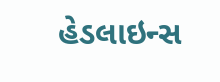હેડલાઇન્સ